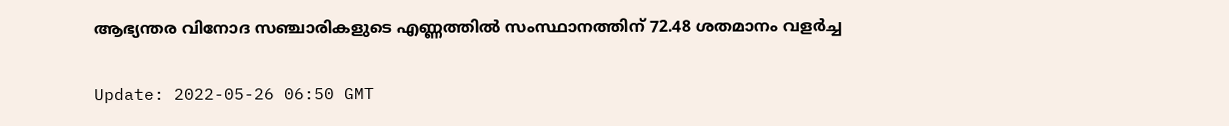ആഭ്യന്തര വിനോദ സഞ്ചാരികളുടെ എണ്ണത്തിൽ സംസ്ഥാനത്തിന് 72.48 ശതമാനം വളർച്ച

Update: 2022-05-26 06:50 GMT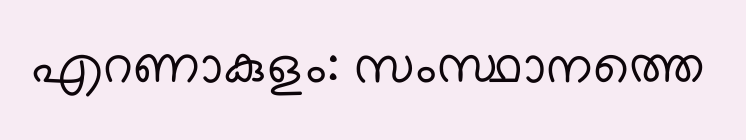എറണാകുളം: സംസ്ഥാനത്തെ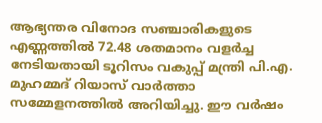ആഭ്യന്തര വിനോദ സഞ്ചാരികളുടെ എണ്ണത്തില്‍ 72.48 ശതമാനം വളര്‍ച്ച നേടിയതായി ടൂറിസം വകുപ്പ് മന്ത്രി പി.എ. മുഹമ്മദ് റിയാസ് വാര്‍ത്താ സമ്മേളനത്തില്‍ അറിയിച്ചു. ഈ വര്‍ഷം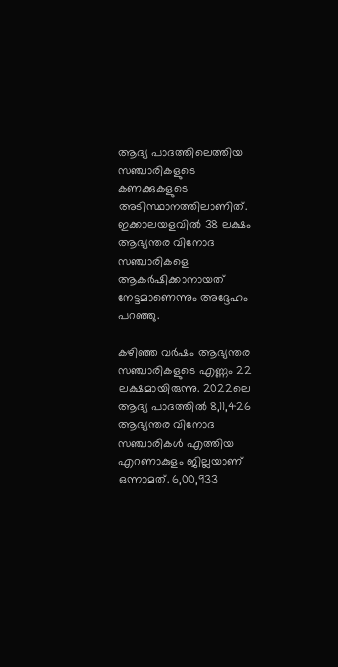ആദ്യ പാദത്തിലെത്തിയ സഞ്ചാരികളുടെ കണക്കുകളുടെ അടിസ്ഥാനത്തിലാണിത്. ഇക്കാലയളവില്‍ 38 ലക്ഷം ആഭ്യന്തര വിനോദ സഞ്ചാരികളെ ആകര്‍ഷിക്കാനായത് നേട്ടമാണെന്നും അദ്ദേഹം പറഞ്ഞു.

കഴിഞ്ഞ വര്‍ഷം ആഭ്യന്തര സഞ്ചാരികളുടെ എണ്ണം 22 ലക്ഷമായിരുന്നു. 2022ലെ ആദ്യ പാദത്തില്‍ 8,11,426 ആഭ്യന്തര വിനോദ സഞ്ചാരികള്‍ എത്തിയ എറണാകുളം ജില്ലയാണ് ഒന്നാമത്. 6,00,933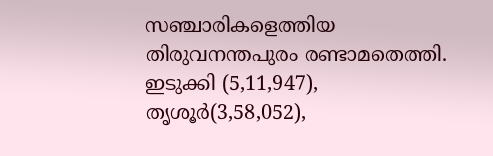സഞ്ചാരികളെത്തിയ തിരുവനന്തപുരം രണ്ടാമതെത്തി. ഇടുക്കി (5,11,947), തൃശൂര്‍(3,58,052),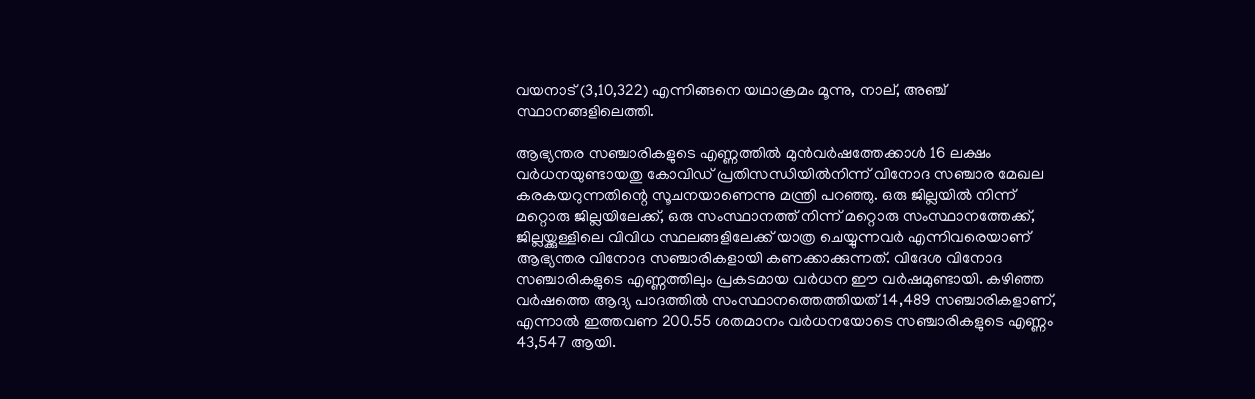വയനാട് (3,10,322) എന്നിങ്ങനെ യഥാക്രമം മൂന്നു, നാല്, അഞ്ച് സ്ഥാനങ്ങളിലെത്തി.

ആഭ്യന്തര സഞ്ചാരികളുടെ എണ്ണത്തില്‍ മുന്‍വര്‍ഷത്തേക്കാള്‍ 16 ലക്ഷം വര്‍ധനയുണ്ടായതു കോവിഡ് പ്രതിസന്ധിയില്‍നിന്ന് വിനോദ സഞ്ചാര മേഖല കരകയറുന്നതിന്റെ സൂചനയാണെന്നു മന്ത്രി പറഞ്ഞു. ഒരു ജില്ലയില്‍ നിന്ന് മറ്റൊരു ജില്ലയിലേക്ക്, ഒരു സംസ്ഥാനത്ത് നിന്ന് മറ്റൊരു സംസ്ഥാനത്തേക്ക്, ജില്ലയ്ക്കുള്ളിലെ വിവിധ സ്ഥലങ്ങളിലേക്ക് യാത്ര ചെയ്യുന്നവര്‍ എന്നിവരെയാണ് ആഭ്യന്തര വിനോദ സഞ്ചാരികളായി കണക്കാക്കുന്നത്. വിദേശ വിനോദ സഞ്ചാരികളുടെ എണ്ണത്തിലും പ്രകടമായ വര്‍ധന ഈ വര്‍ഷമുണ്ടായി. കഴിഞ്ഞ വര്‍ഷത്തെ ആദ്യ പാദത്തില്‍ സംസ്ഥാനത്തെത്തിയത് 14,489 സഞ്ചാരികളാണ്, എന്നാല്‍ ഇത്തവണ 200.55 ശതമാനം വര്‍ധനയോടെ സഞ്ചാരികളുടെ എണ്ണം 43,547 ആയി.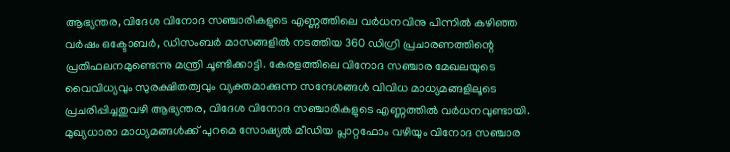ആഭ്യന്തര, വിദേശ വിനോദ സഞ്ചാരികളുടെ എണ്ണത്തിലെ വര്‍ധനവിനു പിന്നില്‍ കഴിഞ്ഞ വര്‍ഷം ഒക്ടോബര്‍, ഡിസംബര്‍ മാസങ്ങളില്‍ നടത്തിയ 360 ഡിഗ്രി പ്രചാരണത്തിന്റെ പ്രതിഫലനമുണ്ടെന്നു മന്ത്രി ചൂണ്ടിക്കാട്ടി. കേരളത്തിലെ വിനോദ സഞ്ചാര മേഖലയുടെ വൈവിധ്യവും സുരക്ഷിതത്വവും വ്യക്തമാക്കുന്ന സന്ദേശങ്ങള്‍ വിവിധ മാധ്യമങ്ങളിലൂടെ പ്രചരിപ്പിച്ചതുവഴി ആഭ്യന്തര, വിദേശ വിനോദ സഞ്ചാരികളുടെ എണ്ണത്തില്‍ വര്‍ധനവുണ്ടായി. മുഖ്യധാരാ മാധ്യമങ്ങള്‍ക്ക് പുറമെ സോഷ്യല്‍ മീഡിയ പ്ലാറ്റഫോം വഴിയും വിനോദ സഞ്ചാര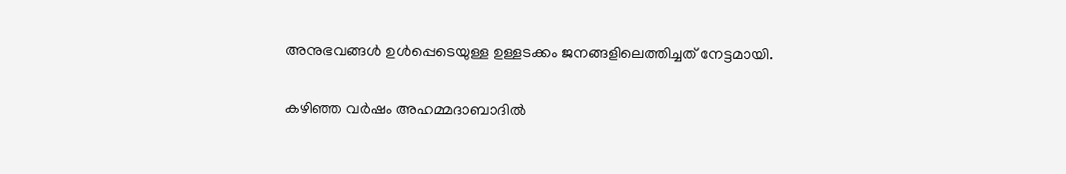അനുഭവങ്ങള്‍ ഉള്‍പ്പെടെയുള്ള ഉള്ളടക്കം ജനങ്ങളിലെത്തിച്ചത് നേട്ടമായി.

കഴിഞ്ഞ വര്‍ഷം അഹമ്മദാബാദില്‍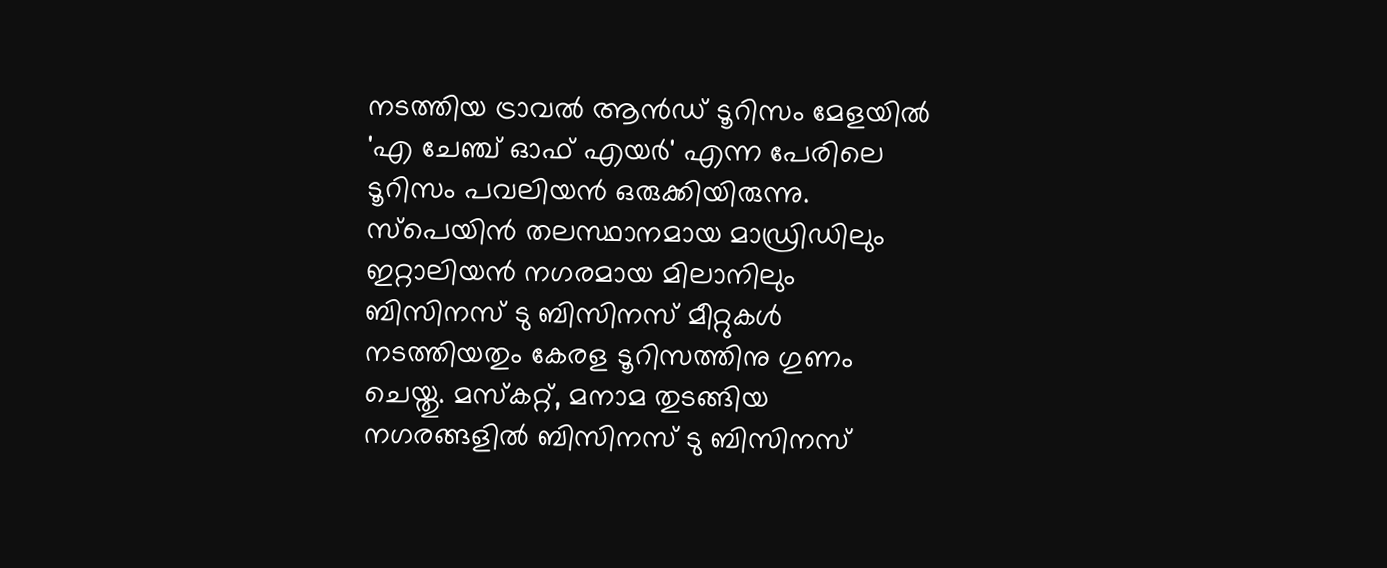നടത്തിയ ട്രാവല്‍ ആന്‍ഡ് ടൂറിസം മേളയില്‍ 'എ ചേഞ്ച് ഓഫ് എയര്‍' എന്ന പേരിലെ ടൂറിസം പവലിയന്‍ ഒരുക്കിയിരുന്നു. സ്‌പെയിന്‍ തലസ്ഥാനമായ മാഡ്രിഡിലും ഇറ്റാലിയന്‍ നഗരമായ മിലാനിലും ബിസിനസ് ടു ബിസിനസ് മീറ്റുകള്‍ നടത്തിയതും കേരള ടൂറിസത്തിനു ഗുണം ചെയ്തു. മസ്‌കറ്റ്, മനാമ തുടങ്ങിയ നഗരങ്ങളില്‍ ബിസിനസ് ടു ബിസിനസ്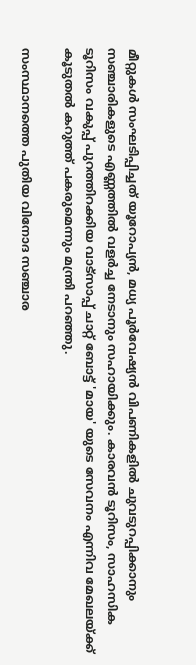മീറ്റുകള്‍ സംഘടിപ്പിച്ചത് യൂറോപ്യന്‍, മധ്യ പൂര്‍വേഷ്യന്‍ വിപണികളില്‍ ചുവടുറപ്പിക്കാനും സഞ്ചാരികളുടെ എണ്ണത്തില്‍ വളര്‍ച്ച നേടാനും സഹായിക്കും. കാരവന്‍ ടൂറിസം, സാഹസിക ടൂറിസം വകുപ്പ് പുറത്തിറക്കിയ വാട്‌സാപ്പ് ചാറ്റ് ബോട്ട് 'മായ' യുടെ സേവനം എന്നിവ മേഖലയ്ക്ക് കൂടുതല്‍ കറുത്ത് പകരുമെന്നും മന്ത്രി പറഞ്ഞു.

സംസ്ഥാനത്തെ പുതിയ വിനോദ സഞ്ചാര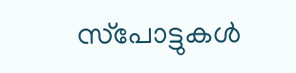സ്‌പോട്ടുകള്‍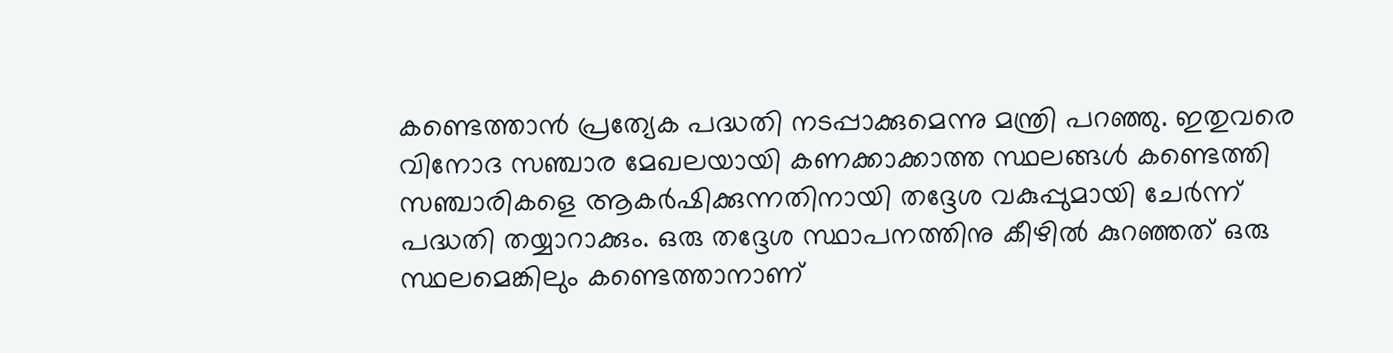കണ്ടെത്താന്‍ പ്രത്യേക പദ്ധതി നടപ്പാക്കുമെന്നു മന്ത്രി പറഞ്ഞു. ഇതുവരെ വിനോദ സഞ്ചാര മേഖലയായി കണക്കാക്കാത്ത സ്ഥലങ്ങള്‍ കണ്ടെത്തി സഞ്ചാരികളെ ആകര്‍ഷിക്കുന്നതിനായി തദ്ദേശ വകുപ്പുമായി ചേര്‍ന്ന് പദ്ധതി തയ്യാറാക്കും. ഒരു തദ്ദേശ സ്ഥാപനത്തിനു കീഴില്‍ കുറഞ്ഞത് ഒരു സ്ഥലമെങ്കിലും കണ്ടെത്താനാണ്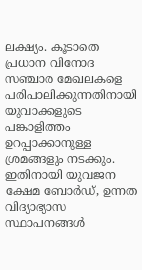ലക്ഷ്യം. കൂടാതെ പ്രധാന വിനോദ സഞ്ചാര മേഖലകളെ പരിപാലിക്കുന്നതിനായി യുവാക്കളുടെ പങ്കാളിത്തം ഉറപ്പാക്കാനുള്ള ശ്രമങ്ങളും നടക്കും. ഇതിനായി യുവജന ക്ഷേമ ബോര്‍ഡ്, ഉന്നത വിദ്യാഭ്യാസ സ്ഥാപനങ്ങള്‍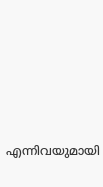എന്നിവയുമായി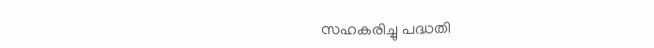സഹകരിച്ചു പദ്ധതി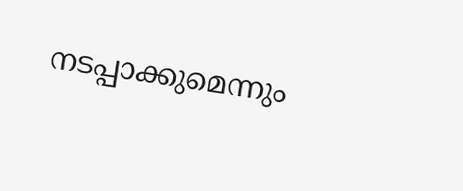നടപ്പാക്കുമെന്നും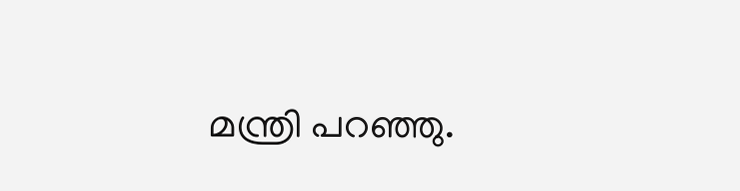മന്ത്രി പറഞ്ഞു.